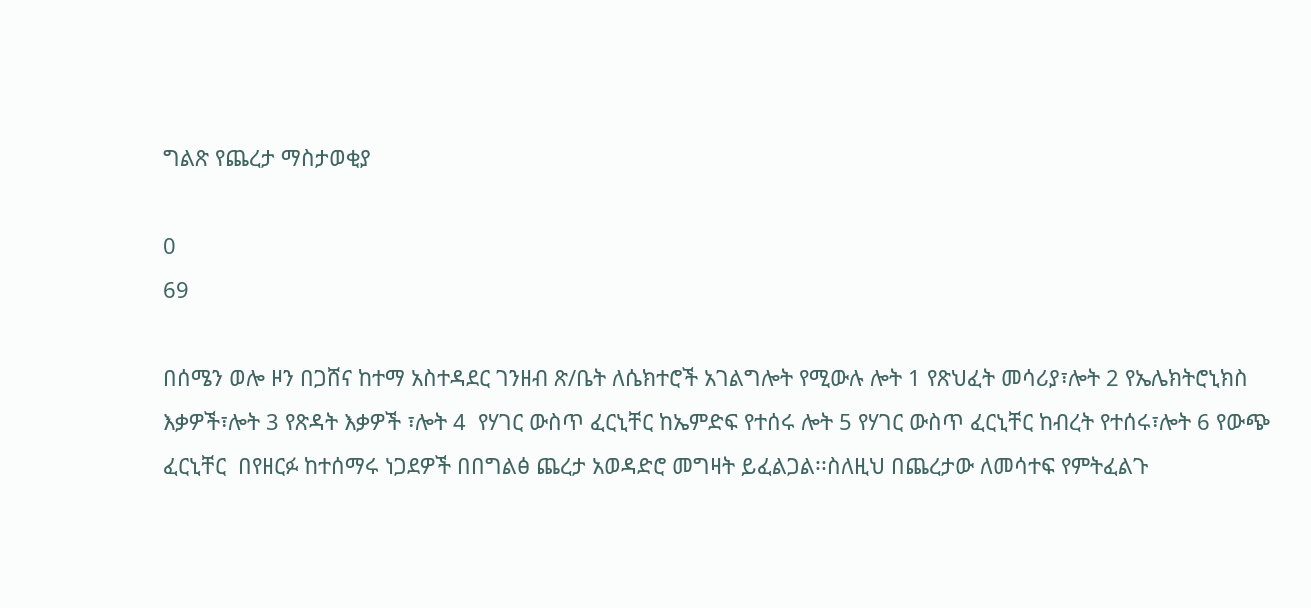ግልጽ የጨረታ ማስታወቂያ

0
69

በሰሜን ወሎ ዞን በጋሸና ከተማ አስተዳደር ገንዘብ ጽ/ቤት ለሴክተሮች አገልግሎት የሚውሉ ሎት 1 የጽህፈት መሳሪያ፣ሎት 2 የኤሌክትሮኒክስ እቃዎች፣ሎት 3 የጽዳት እቃዎች ፣ሎት 4  የሃገር ውስጥ ፈርኒቸር ከኤምድፍ የተሰሩ ሎት 5 የሃገር ውስጥ ፈርኒቸር ከብረት የተሰሩ፣ሎት 6 የውጭ ፈርኒቸር  በየዘርፉ ከተሰማሩ ነጋደዎች በበግልፅ ጨረታ አወዳድሮ መግዛት ይፈልጋል፡፡ስለዚህ በጨረታው ለመሳተፍ የምትፈልጉ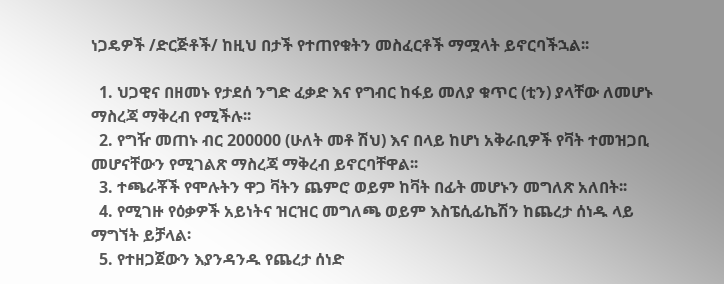ነጋዴዎች /ድርጅቶች/ ከዚህ በታች የተጠየቁትን መስፈርቶች ማሟላት ይኖርባችኋል፡፡

  1. ህጋዊና በዘመኑ የታደሰ ንግድ ፈቃድ እና የግብር ከፋይ መለያ ቁጥር (ቲን) ያላቸው ለመሆኑ ማስረጃ ማቅረብ የሚችሉ፡፡
  2. የግዥ መጠኑ ብር 200000 (ሁለት መቶ ሽህ) እና በላይ ከሆነ አቅራቢዎች የቫት ተመዝጋቢ መሆናቸውን የሚገልጽ ማስረጃ ማቅረብ ይኖርባቸዋል፡፡
  3. ተጫራቾች የሞሉትን ዋጋ ቫትን ጨምሮ ወይም ከቫት በፊት መሆኑን መግለጽ አለበት፡፡
  4. የሚገዙ የዕቃዎች አይነትና ዝርዝር መግለጫ ወይም እስፔሲፊኬሽን ከጨረታ ሰነዱ ላይ ማግኘት ይቻላል፡
  5. የተዘጋጀውን እያንዳንዱ የጨረታ ሰነድ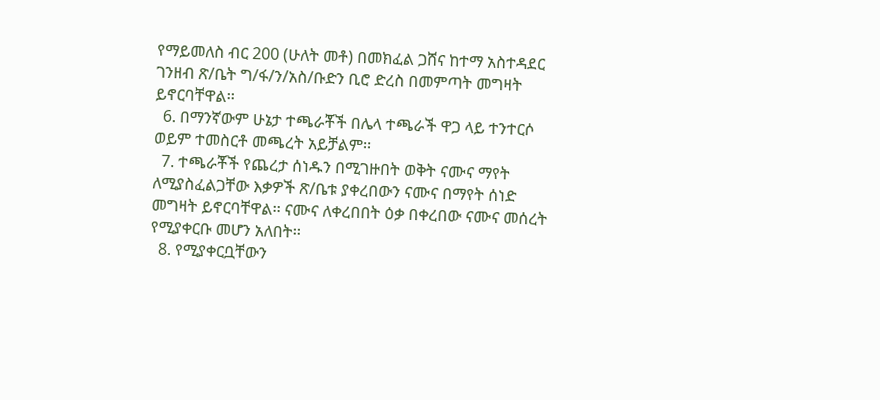የማይመለስ ብር 200 (ሁለት መቶ) በመክፈል ጋሸና ከተማ አስተዳደር ገንዘብ ጽ/ቤት ግ/ፋ/ን/አስ/ቡድን ቢሮ ድረስ በመምጣት መግዛት ይኖርባቸዋል፡፡
  6. በማንኛውም ሁኔታ ተጫራቾች በሌላ ተጫራች ዋጋ ላይ ተንተርሶ ወይም ተመስርቶ መጫረት አይቻልም፡፡
  7. ተጫራቾች የጨረታ ሰነዱን በሚገዙበት ወቅት ናሙና ማየት ለሚያስፈልጋቸው እቃዎች ጽ/ቤቱ ያቀረበውን ናሙና በማየት ሰነድ መግዛት ይኖርባቸዋል፡፡ ናሙና ለቀረበበት ዕቃ በቀረበው ናሙና መሰረት የሚያቀርቡ መሆን አለበት፡፡
  8. የሚያቀርቧቸውን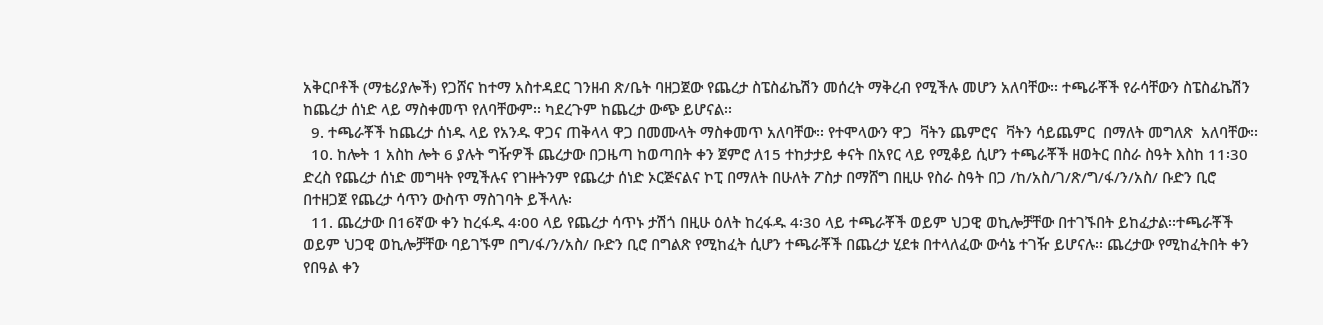አቅርቦቶች (ማቴሪያሎች) የጋሸና ከተማ አስተዳደር ገንዘብ ጽ/ቤት ባዘጋጀው የጨረታ ስፔስፊኬሽን መሰረት ማቅረብ የሚችሉ መሆን አለባቸው፡፡ ተጫራቾች የራሳቸውን ስፔስፊኬሽን ከጨረታ ሰነድ ላይ ማስቀመጥ የለባቸውም፡፡ ካደረጉም ከጨረታ ውጭ ይሆናል፡፡
  9. ተጫራቾች ከጨረታ ሰነዱ ላይ የአንዱ ዋጋና ጠቅላላ ዋጋ በመሙላት ማስቀመጥ አለባቸው፡፡ የተሞላውን ዋጋ  ቫትን ጨምሮና  ቫትን ሳይጨምር  በማለት መግለጽ  አለባቸው፡፡
  10. ከሎት 1 አስከ ሎት 6 ያሉት ግዥዎች ጨረታው በጋዜጣ ከወጣበት ቀን ጀምሮ ለ15 ተከታታይ ቀናት በአየር ላይ የሚቆይ ሲሆን ተጫራቾች ዘወትር በስራ ስዓት እስከ 11፡30 ድረስ የጨረታ ሰነድ መግዛት የሚችሉና የገዙትንም የጨረታ ሰነድ ኦርጅናልና ኮፒ በማለት በሁለት ፖስታ በማሸግ በዚሁ የስራ ስዓት በጋ /ከ/አስ/ገ/ጽ/ግ/ፋ/ን/አስ/ ቡድን ቢሮ በተዘጋጀ የጨረታ ሳጥን ውስጥ ማስገባት ይችላሉ፡
  11. ጨረታው በ16ኛው ቀን ከረፋዱ 4፡00 ላይ የጨረታ ሳጥኑ ታሽጎ በዚሁ ዕለት ከረፋዱ 4፡30 ላይ ተጫራቾች ወይም ህጋዊ ወኪሎቻቸው በተገኙበት ይከፈታል፡፡ተጫራቾች ወይም ህጋዊ ወኪሎቻቸው ባይገኙም በግ/ፋ/ን/አስ/ ቡድን ቢሮ በግልጽ የሚከፈት ሲሆን ተጫራቾች በጨረታ ሂደቱ በተላለፈው ውሳኔ ተገዥ ይሆናሉ፡፡ ጨረታው የሚከፈትበት ቀን የበዓል ቀን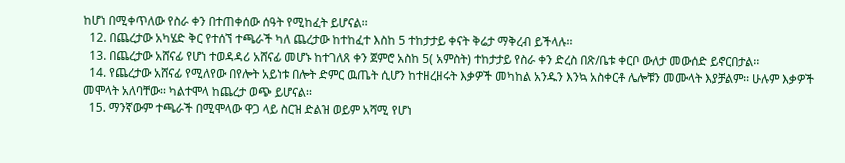ከሆነ በሚቀጥለው የስራ ቀን በተጠቀሰው ሰዓት የሚከፈት ይሆናል፡፡
  12. በጨረታው አካሄድ ቅር የተሰኘ ተጫራች ካለ ጨረታው ከተከፈተ እስከ 5 ተከታታይ ቀናት ቅሬታ ማቅረብ ይችላሉ፡፡
  13. በጨረታው አሸናፊ የሆነ ተወዳዳሪ አሸናፊ መሆኑ ከተገለጸ ቀን ጀምሮ አስከ 5( አምስት) ተከታታይ የስራ ቀን ድረስ በጽ/ቤቱ ቀርቦ ውለታ መውሰድ ይኖርበታል፡፡
  14. የጨረታው አሸናፊ የሚለየው በየሎት አይነቱ በሎት ድምር ዉጤት ሲሆን ከተዘረዘሩት እቃዎች መካከል አንዱን እንኳ አስቀርቶ ሌሎቹን መሙላት እያቻልም፡፡ ሁሉም እቃዎች መሞላት አለባቸው፡፡ ካልተሞላ ከጨረታ ወጭ ይሆናል፡፡
  15. ማንኛውም ተጫራች በሚሞላው ዋጋ ላይ ስርዝ ድልዝ ወይም አሻሚ የሆነ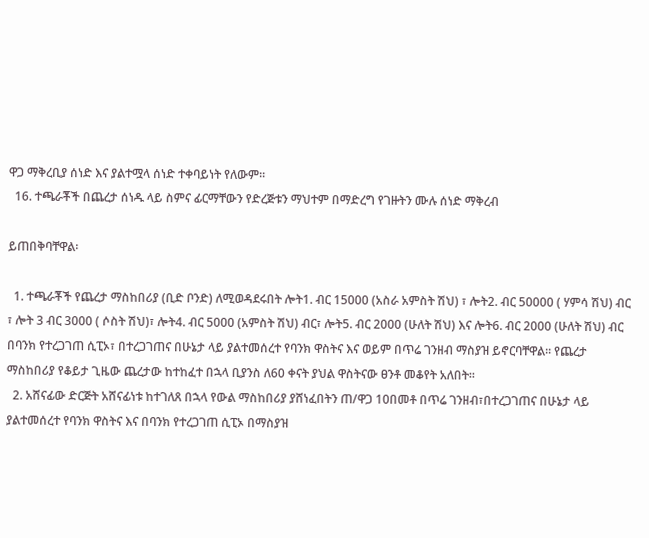ዋጋ ማቅረቢያ ሰነድ እና ያልተሟላ ሰነድ ተቀባይነት የለውም፡፡
  16. ተጫራቾች በጨረታ ሰነዱ ላይ ስምና ፊርማቸውን የድረጅቱን ማህተም በማድረግ የገዙትን ሙሉ ሰነድ ማቅረብ

ይጠበቅባቸዋል፡

  1. ተጫራቾች የጨረታ ማስከበሪያ (ቢድ ቦንድ) ለሚወዳደሩበት ሎት1. ብር 15000 (አስራ አምስት ሽህ) ፣ ሎት2. ብር 50000 ( ሃምሳ ሽህ) ብር ፣ ሎት 3 ብር 3000 ( ሶስት ሽህ)፣ ሎት4. ብር 5000 (አምስት ሽህ) ብር፣ ሎት5. ብር 2000 (ሁለት ሽህ) እና ሎት6. ብር 2000 (ሁለት ሽህ) ብር በባንክ የተረጋገጠ ሲፒኦ፣ በተረጋገጠና በሁኔታ ላይ ያልተመሰረተ የባንክ ዋስትና እና ወይም በጥሬ ገንዘብ ማስያዝ ይኖርባቸዋል፡፡ የጨረታ ማስከበሪያ የቆይታ ጊዜው ጨረታው ከተከፈተ በኋላ ቢያንስ ለ60 ቀናት ያህል ዋስትናው ፀንቶ መቆየት አለበት፡፡
  2. አሸናፊው ድርጅት አሸናፊነቱ ከተገለጸ በኋላ የውል ማስከበሪያ ያሸነፈበትን ጠ/ዋጋ 10በመቶ በጥሬ ገንዘብ፣በተረጋገጠና በሁኔታ ላይ ያልተመሰረተ የባንክ ዋስትና እና በባንክ የተረጋገጠ ሲፒኦ በማስያዝ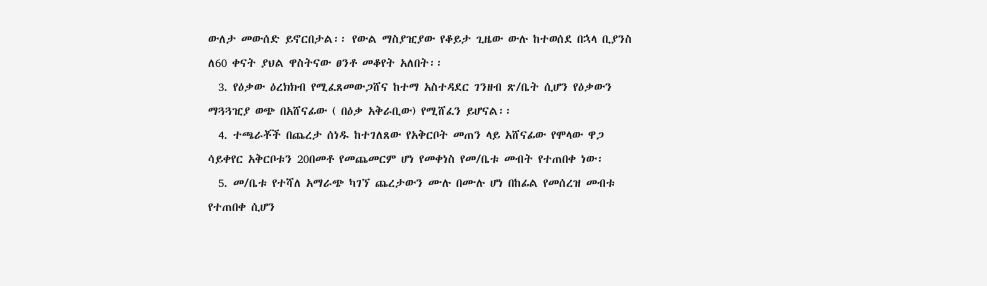ውለታ መውሰድ ይኖርበታል፡፡ የውል ማስያዢያው የቆይታ ጊዜው ውሉ ከተወሰደ በኋላ ቢያንስ ለ60 ቀናት ያህል ዋስትናው ፀንቶ መቆየት አለበት፡፡
  3. የዕቃው ዕረክክብ የሚፈጸመውጋሸና ከተማ አስተዳደር ገንዘብ ጽ/ቤት ሲሆን የዕቃውን ማጓጓዢያ ወጭ በአሸናፊው ( በዕቃ አቅራቢው) የሚሸፈን ይሆናል፡፡
  4. ተጫራቾች በጨረታ ሰነዱ ከተገለጸው የአቅርቦት መጠን ላይ አሸናፊው የሞላው ዋጋ ሳይቀየር አቅርቦቱን 20በመቶ የመጨመርም ሆነ የመቀነስ የመ/ቤቱ መብት የተጠበቀ ነው፡
  5. መ/ቤቱ የተሻለ አማራጭ ካገኘ ጨረታውን ሙሉ በሙሉ ሆነ በከፊል የመሰረዝ መብቱ የተጠበቀ ሲሆን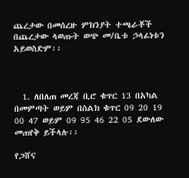ጨረታው በመሰረዙ ምክንያት ተጫራቾች በጨረታው ላወጡት ወጭ መ/ቤቱ ኃላፊነቱን አይወስድም፡፡



  1. ለበለጠ መረጃ ቢሮ ቁጥር 13 በአካል በመምጣት ወይም በስልክ ቁጥር 09 20 19 00 47 ወይም 09 95 46 22 05 ደውለው መጠየቅ ይችላሉ፡፡

የጋሸና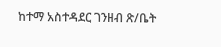ከተማ አስተዳደር ገንዘብ ጽ/ቤት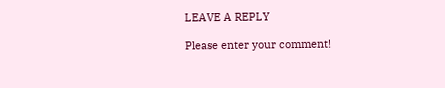LEAVE A REPLY

Please enter your comment!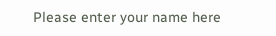Please enter your name here